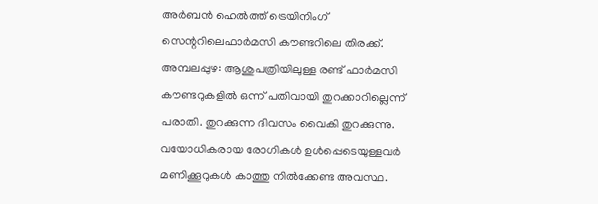അർബൻ ഹെൽത്ത് ട്രെയിനിംഗ് സെന്ററിലെഫാർമസി കൗണ്ടറിലെ തിരക്ക്.
അമ്പലപ്പുഴ: ആശുപത്രിയിലുള്ള രണ്ട് ഫാർമസി കൗണ്ടറുകളിൽ ഒന്ന് പതിവായി തുറക്കാറില്ലെന്ന് പരാതി. തുറക്കുന്ന ദിവസം വൈകി തുറക്കുന്നു. വയോധികരായ രോഗികൾ ഉൾപ്പെടെയുള്ളവർ മണിക്കൂറുകൾ കാത്തു നിൽക്കേണ്ട അവസ്ഥ.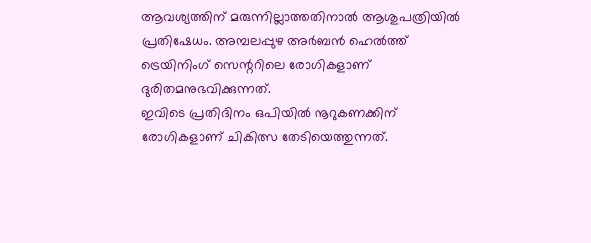ആവശ്യത്തിന് മരുന്നില്ലാത്തതിനാൽ ആശുപത്രിയിൽ പ്രതിഷേധം. അമ്പലപ്പുഴ അർബൻ ഹെൽത്ത് ട്രെയിനിംഗ് സെന്ററിലെ രോഗികളാണ് ദുരിതമനുഭവിക്കുന്നത്.
ഇവിടെ പ്രതിദിനം ഒപിയിൽ നൂറുകണക്കിന് രോഗികളാണ് ചികിത്സ തേടിയെത്തുന്നത്.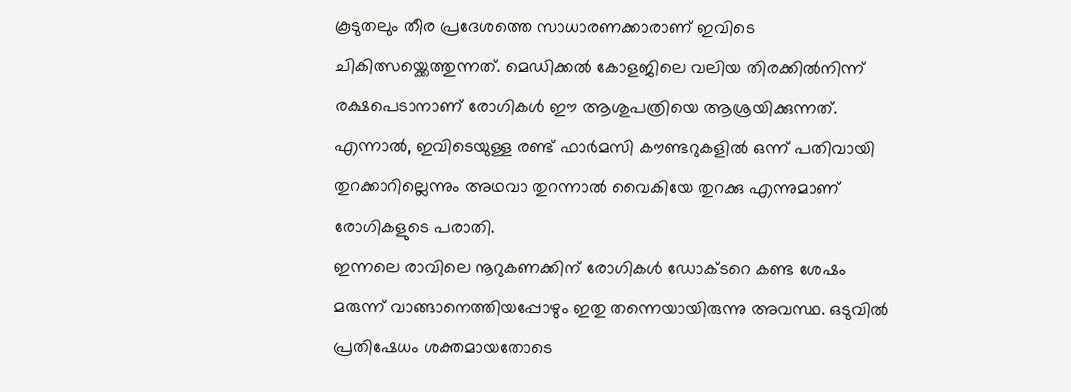കൂടുതലും തീര പ്രദേശത്തെ സാധാരണക്കാരാണ് ഇവിടെ ചികിത്സയ്ക്കെത്തുന്നത്. മെഡിക്കൽ കോളജിലെ വലിയ തിരക്കിൽനിന്ന് രക്ഷപെടാനാണ് രോഗികൾ ഈ ആശുപത്രിയെ ആശ്രയിക്കുന്നത്. എന്നാൽ, ഇവിടെയുള്ള രണ്ട് ഫാർമസി കൗണ്ടറുകളിൽ ഒന്ന് പതിവായി തുറക്കാറില്ലെന്നും അഥവാ തുറന്നാൽ വൈകിയേ തുറക്കു എന്നുമാണ് രോഗികളുടെ പരാതി.
ഇന്നലെ രാവിലെ നൂറുകണക്കിന് രോഗികൾ ഡോക്ടറെ കണ്ട ശേഷം മരുന്ന് വാങ്ങാനെത്തിയപ്പോഴും ഇതു തന്നെയായിരുന്നു അവസ്ഥ. ഒടുവിൽ പ്രതിഷേധം ശക്തമായതോടെ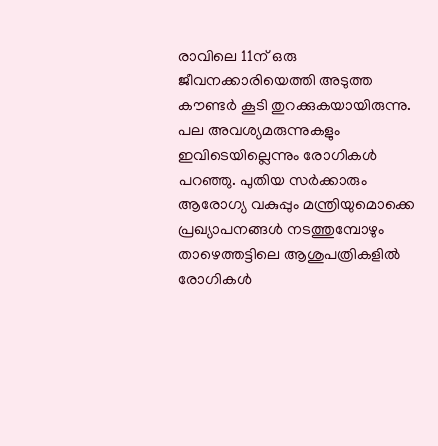രാവിലെ 11ന് ഒരു ജീവനക്കാരിയെത്തി അടുത്ത കൗണ്ടർ കൂടി തുറക്കുകയായിരുന്നു. പല അവശ്യമരുന്നുകളും ഇവിടെയില്ലെന്നും രോഗികൾ പറഞ്ഞു. പുതിയ സർക്കാരും ആരോഗ്യ വകുപ്പും മന്ത്രിയുമൊക്കെ പ്രഖ്യാപനങ്ങൾ നടത്തുമ്പോഴും താഴെത്തട്ടിലെ ആശുപത്രികളിൽ രോഗികൾ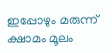ഇപ്പോഴും മരുന്ന് ക്ഷാമം മൂലം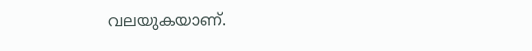വലയുകയാണ്.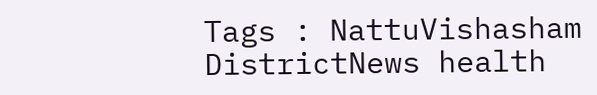Tags : NattuVishasham DistrictNews health